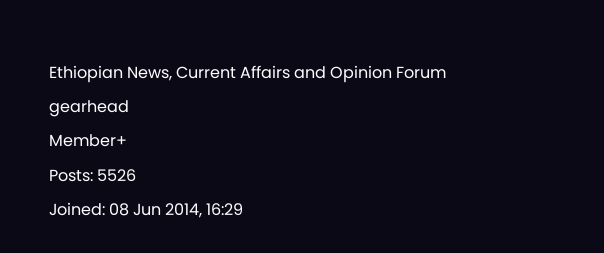Ethiopian News, Current Affairs and Opinion Forum
gearhead
Member+
Posts: 5526
Joined: 08 Jun 2014, 16:29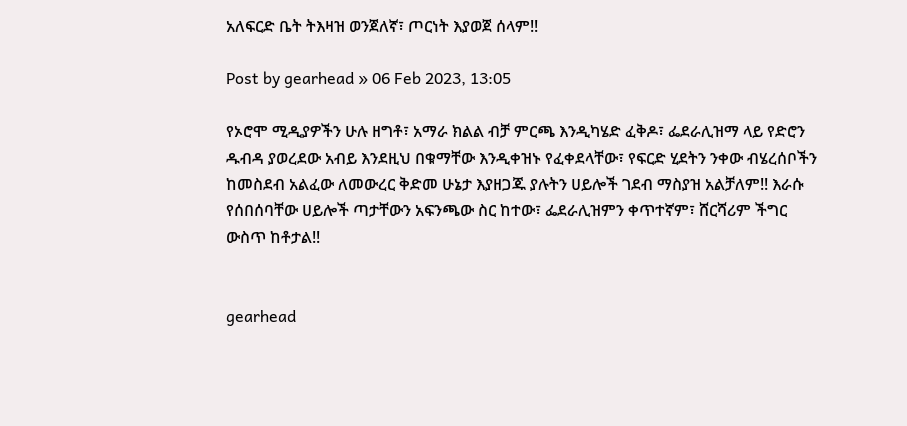አለፍርድ ቤት ትእዛዝ ወንጀለኛ፣ ጦርነት እያወጀ ሰላም!!

Post by gearhead » 06 Feb 2023, 13:05

የኦሮሞ ሚዲያዎችን ሁሉ ዘግቶ፣ አማራ ክልል ብቻ ምርጫ እንዲካሄድ ፈቅዶ፣ ፌደራሊዝማ ላይ የድሮን ዱብዳ ያወረደው አብይ እንደዚህ በቁማቸው እንዲቀዝኑ የፈቀደላቸው፣ የፍርድ ሂደትን ንቀው ብሄረሰቦችን ከመስደብ አልፈው ለመውረር ቅድመ ሁኔታ እያዘጋጁ ያሉትን ሀይሎች ገደብ ማስያዝ አልቻለም!! እራሱ የሰበሰባቸው ሀይሎች ጣታቸውን አፍንጫው ስር ከተው፣ ፌደራሊዝምን ቀጥተኛም፣ ሸርሻሪም ችግር ውስጥ ከቶታል!!


gearhead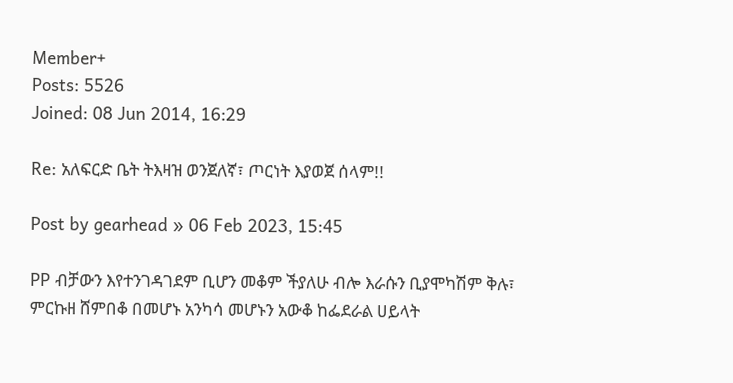Member+
Posts: 5526
Joined: 08 Jun 2014, 16:29

Re: አለፍርድ ቤት ትእዛዝ ወንጀለኛ፣ ጦርነት እያወጀ ሰላም!!

Post by gearhead » 06 Feb 2023, 15:45

PP ብቻውን እየተንገዳገደም ቢሆን መቆም ችያለሁ ብሎ እራሱን ቢያሞካሽም ቅሉ፣ ምርኩዘ ሸምበቆ በመሆኑ አንካሳ መሆኑን አውቆ ከፌደራል ሀይላት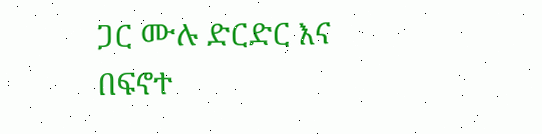ጋር ሙሉ ድርድር እና በፍኖተ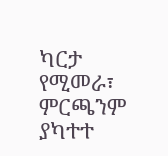ካርታ የሚመራ፣ ምርጫንም ያካተተ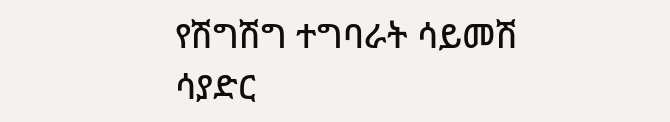የሽግሽግ ተግባራት ሳይመሽ ሳያድር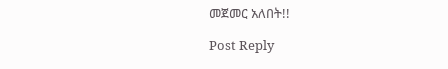መጀመር አለበት!!

Post Reply